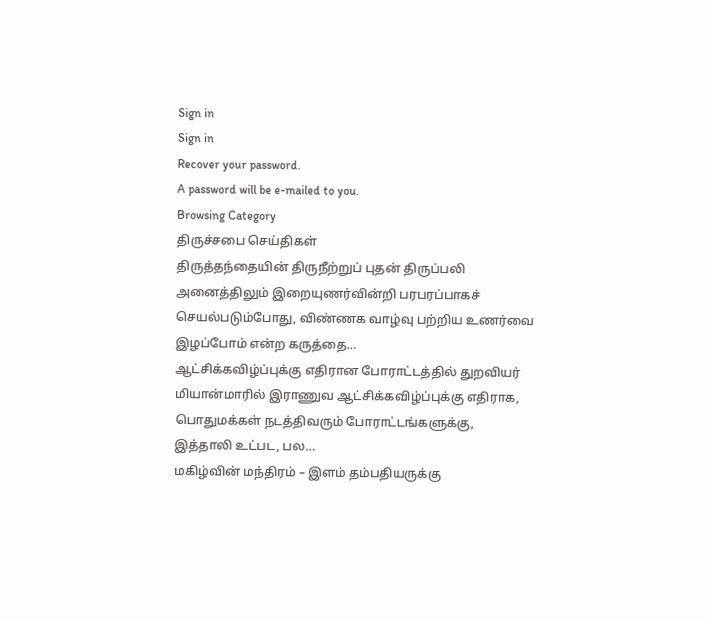Sign in
Sign in
Recover your password.
A password will be e-mailed to you.
Browsing Category
திருச்சபை செய்திகள்
திருத்தந்தையின் திருநீற்றுப் புதன் திருப்பலி
அனைத்திலும் இறையுணர்வின்றி பரபரப்பாகச் செயல்படும்போது, விண்ணக வாழ்வு பற்றிய உணர்வை இழப்போம் என்ற கருத்தை…
ஆட்சிக்கவிழ்ப்புக்கு எதிரான போராட்டத்தில் துறவியர்
மியான்மாரில் இராணுவ ஆட்சிக்கவிழ்ப்புக்கு எதிராக, பொதுமக்கள் நடத்திவரும் போராட்டங்களுக்கு, இத்தாலி உட்பட, பல…
மகிழ்வின் மந்திரம் – இளம் தம்பதியருக்கு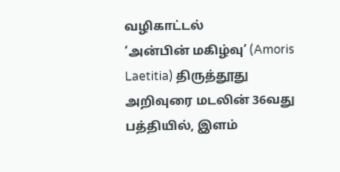வழிகாட்டல்
‘அன்பின் மகிழ்வு’ (Amoris Laetitia) திருத்தூது அறிவுரை மடலின் 36வது பத்தியில், இளம்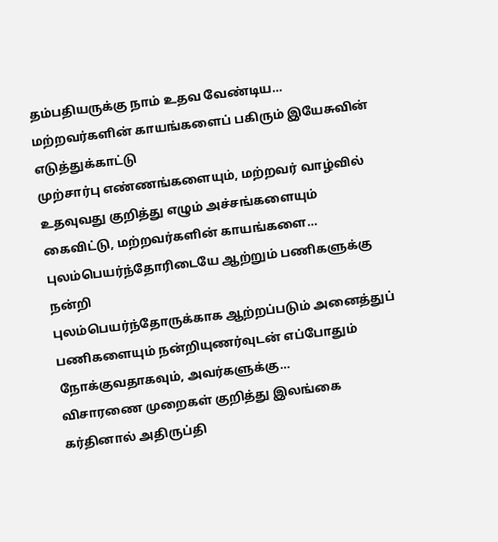தம்பதியருக்கு நாம் உதவ வேண்டிய…
மற்றவர்களின் காயங்களைப் பகிரும் இயேசுவின் எடுத்துக்காட்டு
முற்சார்பு எண்ணங்களையும், மற்றவர் வாழ்வில் உதவுவது குறித்து எழும் அச்சங்களையும் கைவிட்டு, மற்றவர்களின் காயங்களை…
புலம்பெயர்ந்தோரிடையே ஆற்றும் பணிகளுக்கு நன்றி
புலம்பெயர்ந்தோருக்காக ஆற்றப்படும் அனைத்துப் பணிகளையும் நன்றியுணர்வுடன் எப்போதும் நோக்குவதாகவும், அவர்களுக்கு…
விசாரணை முறைகள் குறித்து இலங்கை கர்தினால் அதிருப்தி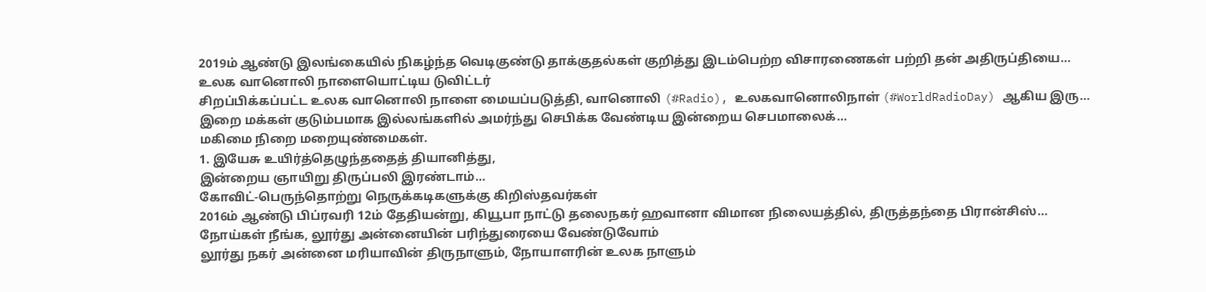2019ம் ஆண்டு இலங்கையில் நிகழ்ந்த வெடிகுண்டு தாக்குதல்கள் குறித்து இடம்பெற்ற விசாரணைகள் பற்றி தன் அதிருப்தியை…
உலக வானொலி நாளையொட்டிய டுவிட்டர்
சிறப்பிக்கப்பட்ட உலக வானொலி நாளை மையப்படுத்தி, வானொலி (#Radio), உலகவானொலிநாள் (#WorldRadioDay) ஆகிய இரு…
இறை மக்கள் குடும்பமாக இல்லங்களில் அமர்ந்து செபிக்க வேண்டிய இன்றைய செபமாலைக்…
மகிமை நிறை மறையுண்மைகள்.
1. இயேசு உயிர்த்தெழுந்ததைத் தியானித்து,
இன்றைய ஞாயிறு திருப்பலி இரண்டாம்…
கோவிட்-பெருந்தொற்று நெருக்கடிகளுக்கு கிறிஸ்தவர்கள்
2016ம் ஆண்டு பிப்ரவரி 12ம் தேதியன்று, கியூபா நாட்டு தலைநகர் ஹவானா விமான நிலையத்தில், திருத்தந்தை பிரான்சிஸ்…
நோய்கள் நீங்க, லூர்து அன்னையின் பரிந்துரையை வேண்டுவோம்
லூர்து நகர் அன்னை மரியாவின் திருநாளும், நோயாளரின் உலக நாளும்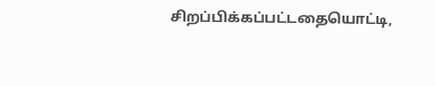சிறப்பிக்கப்பட்டதையொட்டி,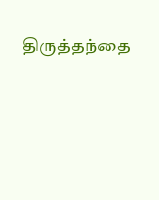திருத்தந்தை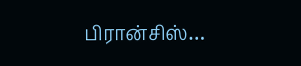பிரான்சிஸ்…